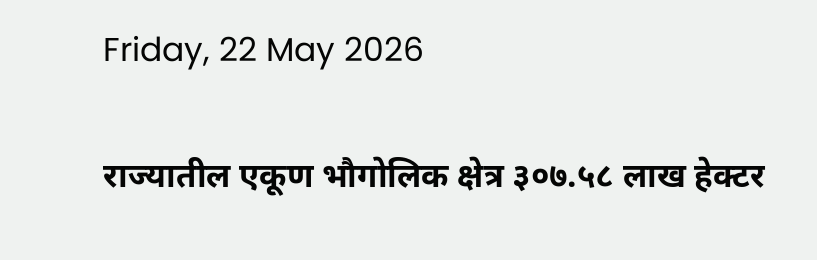Friday, 22 May 2026

राज्यातील एकूण भौगोलिक क्षेत्र ३०७.५८ लाख हेक्टर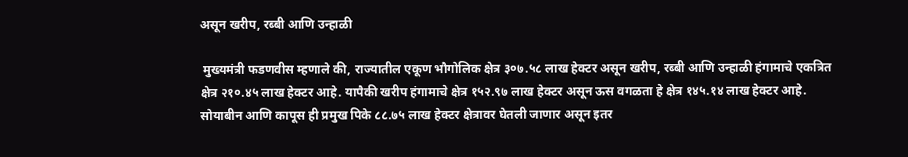असून खरीप, रब्बी आणि उन्हाळी

 मुख्यमंत्री फडणवीस म्हणाले की, राज्यातील एकूण भौगोलिक क्षेत्र ३०७.५८ लाख हेक्टर असून खरीप, रब्बी आणि उन्हाळी हंगामाचे एकत्रित क्षेत्र २१०.४५ लाख हेक्टर आहे. यापैकी खरीप हंगामाचे क्षेत्र १५२.९७ लाख हेक्टर असून ऊस वगळता हे क्षेत्र १४५.१४ लाख हेक्टर आहे. सोयाबीन आणि कापूस ही प्रमुख पिके ८८.७५ लाख हेक्टर क्षेत्रावर घेतली जाणार असून इतर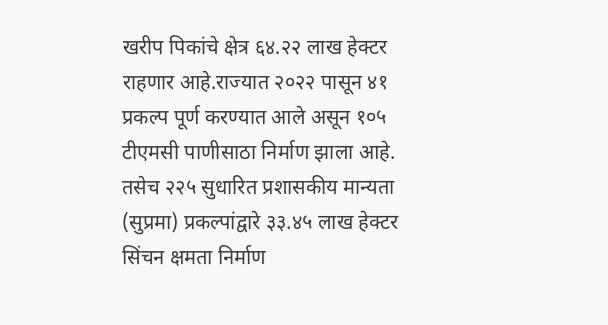खरीप पिकांचे क्षेत्र ६४.२२ लाख हेक्टर राहणार आहे.राज्यात २०२२ पासून ४१ प्रकल्प पूर्ण करण्यात आले असून १०५ टीएमसी पाणीसाठा निर्माण झाला आहे. तसेच २२५ सुधारित प्रशासकीय मान्यता (सुप्रमा) प्रकल्पांद्वारे ३३.४५ लाख हेक्टर सिंचन क्षमता निर्माण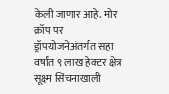केली जाणार आहे. मोर क्रॉप पर ड्रॉपयोजनेअंतर्गत सहा वर्षांत ९ लाख हेक्टर क्षेत्र सूक्ष्म सिंचनाखाली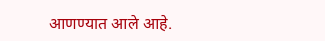आणण्यात आले आहे.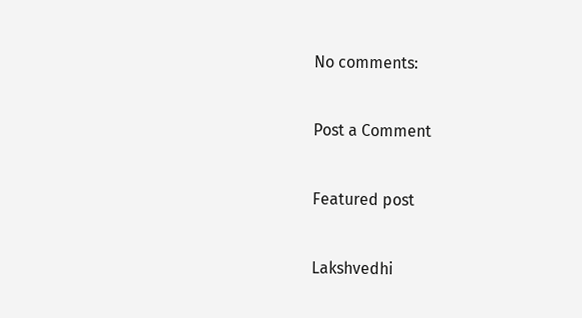No comments:

Post a Comment

Featured post

Lakshvedhi